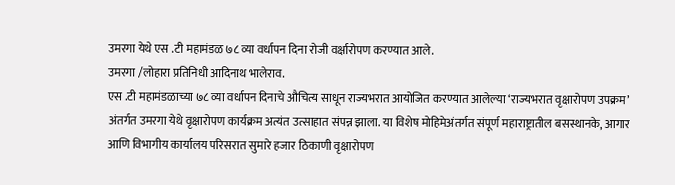उमरगा येथे एस .टी महामंडळ ७८ व्या वर्धापन दिना रोजी वर्क्षारोपण करण्यात आले.
उमरगा /लोहारा प्रतिनिधी आदिनाथ भालेराव.
एस .टी महामंडळाच्या ७८ व्या वर्धापन दिनाचे औचित्य साधून राज्यभरात आयोजित करण्यात आलेल्या ‘राज्यभरात वृक्षारोपण उपक्रम’ अंतर्गत उमरगा येथे वृक्षारोपण कार्यक्रम अत्यंत उत्साहात संपन्न झाला. या विशेष मोहिमेअंतर्गत संपूर्ण महाराष्ट्रातील बसस्थानके, आगार आणि विभागीय कार्यालय परिसरात सुमारे हजार ठिकाणी वृक्षारोपण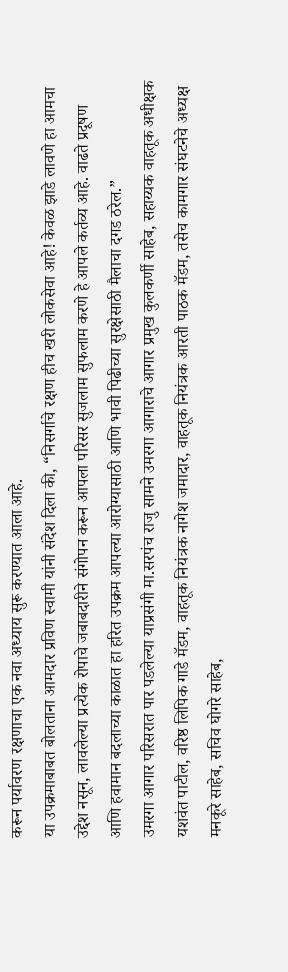करून पर्यावरण रक्षणाचा एक नवा अध्याय सुरू करण्यात आला आहे.
या उपक्रमाबाबत बोलताना आमदार प्रविण स्वामी यांनी संदेश दिला की, “निसर्गाचे रक्षण हीच खरी लोकसेवा आहे! केवळ झाडे लावणे हा आमचा उद्देश नसून, लावलेल्या प्रत्येक रोपाचे जबाबदारीने संगोपन करून आपला परिसर सुजलाम सुफलाम करणे हे आपले कर्तव्य आहे. वाढते प्रदूषण आणि हवामान बदलाच्या काळात हा हरित उपक्रम आपल्या आरोग्यासाठी आणि भावी पिढीच्या सुरक्षेसाठी मैलाचा दगड ठरेल.”
उमरगा आगार परिसरात पार पडलेल्या याप्रसंगी मा.सरपंच राजु सामने उमरगा आगाराचे आगार प्रमुख कुलकर्णी साहेब, सहाय्यक वाहतूक अधीक्षक यशवंत पाटील, वरिष्ठ लिपिक गाडे मॅडम, वाहतूक नियंत्रक नागेश जमादार, वाहतूक नियंत्रक आरती पाठक मॅडम, तसेच कामगार संघटनेचे अध्यक्ष मनकूरे साहेब, सचिव घोगरे साहेब,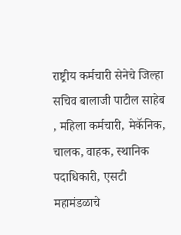राष्ट्रीय कर्मचारी सेनेचे जिल्हा सचिव बालाजी पाटील साहेब , महिला कर्मचारी, मेकॅनिक, चालक, वाहक, स्थानिक पदाधिकारी, एसटी महामंडळाचे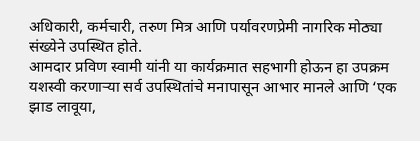अधिकारी, कर्मचारी, तरुण मित्र आणि पर्यावरणप्रेमी नागरिक मोठ्या संख्येने उपस्थित होते.
आमदार प्रविण स्वामी यांनी या कार्यक्रमात सहभागी होऊन हा उपक्रम यशस्वी करणाऱ्या सर्व उपस्थितांचे मनापासून आभार मानले आणि ‘एक झाड लावूया,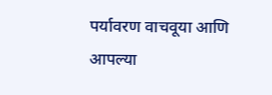पर्यावरण वाचवूया आणि आपल्या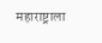महाराष्ट्राला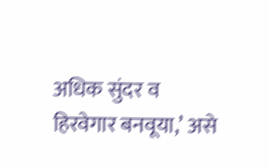अधिक सुंदर व हिरवेगार बनवूया,’ असे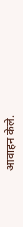आवाहन केले.